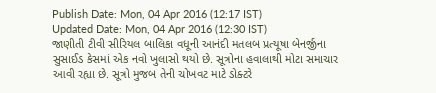Publish Date: Mon, 04 Apr 2016 (12:17 IST)
Updated Date: Mon, 04 Apr 2016 (12:30 IST)
જાણીતી ટીવી સીરિયલ બાલિકા વધૂની આનંદી મતલબ પ્રત્યૂષા બેનર્જીના સુસાઈડ કેસમાં એક નવો ખુલાસો થયો છે. સૂત્રોના હવાલાથી મોટા સમાચાર આવી રહ્યા છે. સૂત્રો મુજબ તેની ચોખવટ માટે ડોક્ટરે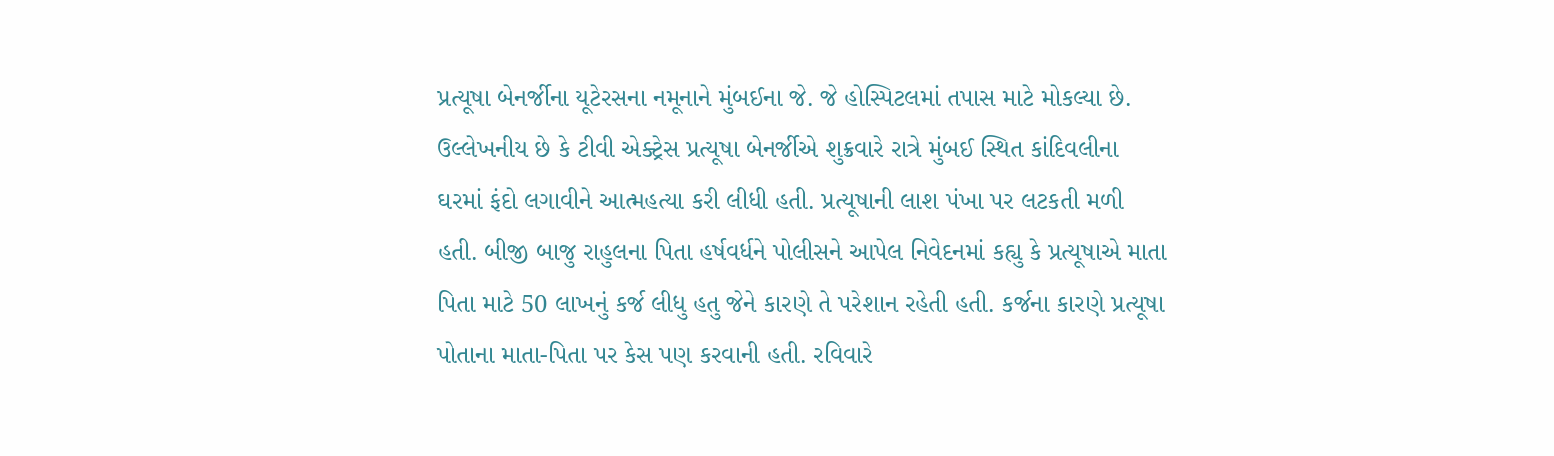પ્રત્યૂષા બેનર્જીના યૂટેરસના નમૂનાને મુંબઈના જે. જે હોસ્પિટલમાં તપાસ માટે મોકલ્યા છે. ઉલ્લેખનીય છે કે ટીવી એક્ટ્રેસ પ્રત્યૂષા બેનર્જીએ શુક્રવારે રાત્રે મુંબઈ સ્થિત કાંદિવલીના ઘરમાં ફંદો લગાવીને આત્મહત્યા કરી લીધી હતી. પ્રત્યૂષાની લાશ પંખા પર લટકતી મળી હતી. બીજી બાજુ રાહુલના પિતા હર્ષવર્ધને પોલીસને આપેલ નિવેદનમાં કહ્યુ કે પ્રત્યૂષાએ માતા પિતા માટે 50 લાખનું કર્જ લીધુ હતુ જેને કારણે તે પરેશાન રહેતી હતી. કર્જના કારણે પ્રત્યૂષા પોતાના માતા-પિતા પર કેસ પણ કરવાની હતી. રવિવારે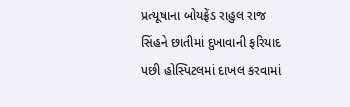પ્રત્યૂષાના બોયફ્રેંડ રાહુલ રાજ સિંહને છાતીમાં દુખાવાની ફરિયાદ પછી હોસ્પિટલમાં દાખલ કરવામાં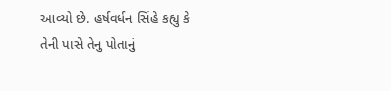આવ્યો છે. હર્ષવર્ધન સિંહે કહ્યુ કે તેની પાસે તેનુ પોતાનું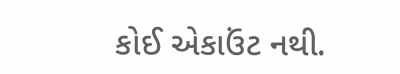કોઈ એકાઉંટ નથી.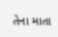તેના માતા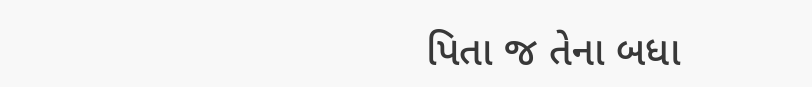પિતા જ તેના બધા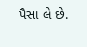પૈસા લે છે.